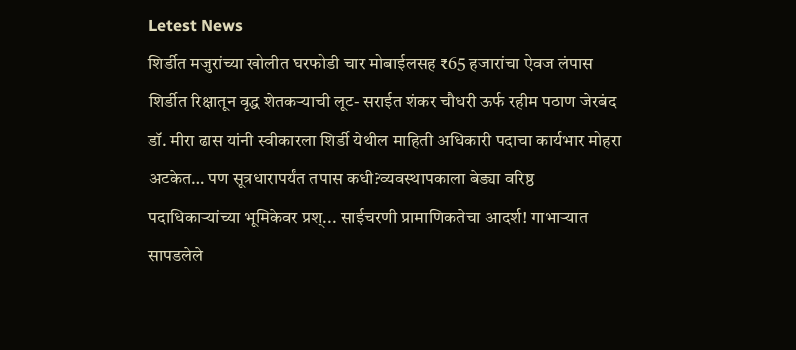Letest News
शिर्डीत मजुरांच्या खोलीत घरफोडी चार मोबाईलसह ₹65 हजारांचा ऐवज लंपास शिर्डीत रिक्षातून वृद्ध शेतकऱ्याची लूट- सराईत शंकर चौधरी ऊर्फ रहीम पठाण जेरबंद डॉ. मीरा ढास यांनी स्वीकारला शिर्डी येथील माहिती अधिकारी पदाचा कार्यभार मोहरा अटकेत… पण सूत्रधारापर्यंत तपास कधी?व्यवस्थापकाला बेड्या वरिष्ठ पदाधिकाऱ्यांच्या भूमिकेवर प्रश्... साईचरणी प्रामाणिकतेचा आदर्श! गाभाऱ्यात सापडलेले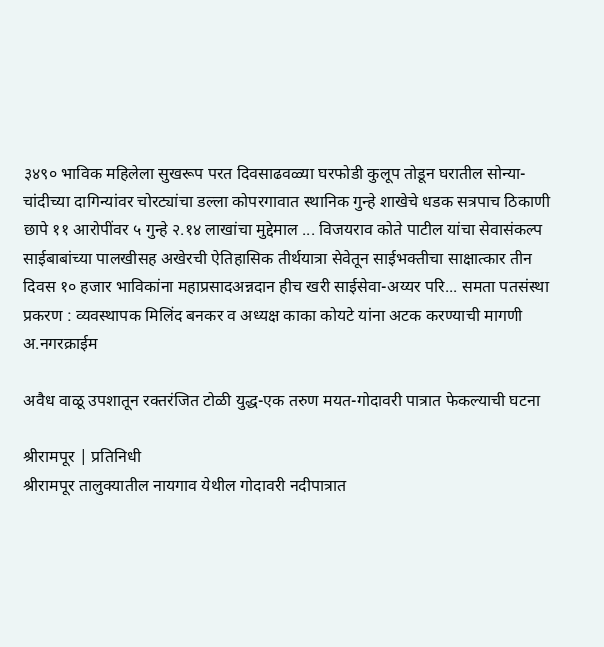३४९० भाविक महिलेला सुखरूप परत दिवसाढवळ्या घरफोडी कुलूप तोडून घरातील सोन्या-चांदीच्या दागिन्यांवर चोरट्यांचा डल्ला कोपरगावात स्थानिक गुन्हे शाखेचे धडक सत्रपाच ठिकाणी छापे ११ आरोपींवर ५ गुन्हे २.१४ लाखांचा मुद्देमाल ... विजयराव कोते पाटील यांचा सेवासंकल्प साईबाबांच्या पालखीसह अखेरची ऐतिहासिक तीर्थयात्रा सेवेतून साईभक्तीचा साक्षात्कार तीन दिवस १० हजार भाविकांना महाप्रसादअन्नदान हीच खरी साईसेवा-अय्यर परि... समता पतसंस्था प्रकरण : व्यवस्थापक मिलिंद बनकर व अध्यक्ष काका कोयटे यांना अटक करण्याची मागणी
अ.नगरक्राईम

अवैध वाळू उपशातून रक्तरंजित टोळी युद्ध-एक तरुण मयत-गोदावरी पात्रात फेकल्याची घटना

श्रीरामपूर | प्रतिनिधी
श्रीरामपूर तालुक्यातील नायगाव येथील गोदावरी नदीपात्रात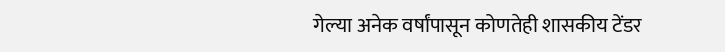गेल्या अनेक वर्षांपासून कोणतेही शासकीय टेंडर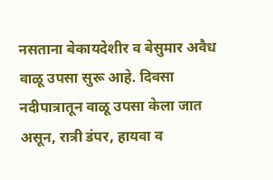नसताना बेकायदेशीर व बेसुमार अवैध वाळू उपसा सुरू आहे. दिवसा नदीपात्रातून वाळू उपसा केला जात असून, रात्री डंपर, हायवा व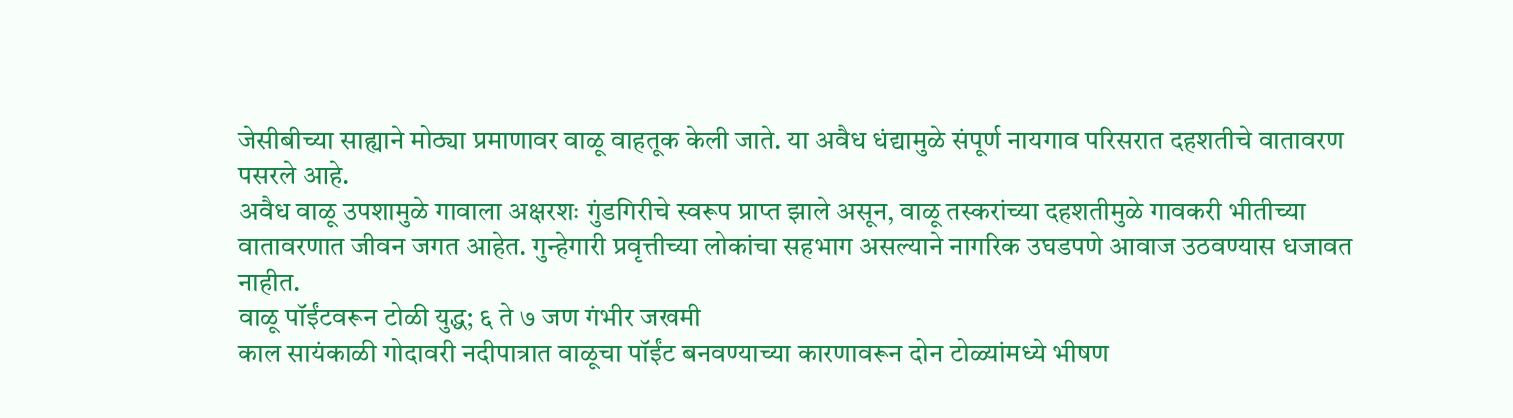जेसीबीच्या साह्याने मोठ्या प्रमाणावर वाळू वाहतूक केली जाते. या अवैध धंद्यामुळे संपूर्ण नायगाव परिसरात दहशतीचे वातावरण पसरले आहे.
अवैध वाळू उपशामुळे गावाला अक्षरशः गुंडगिरीचे स्वरूप प्राप्त झाले असून, वाळू तस्करांच्या दहशतीमुळे गावकरी भीतीच्या वातावरणात जीवन जगत आहेत. गुन्हेगारी प्रवृत्तीच्या लोकांचा सहभाग असल्याने नागरिक उघडपणे आवाज उठवण्यास धजावत नाहीत.
वाळू पॉईंटवरून टोळी युद्ध; ६ ते ७ जण गंभीर जखमी
काल सायंकाळी गोदावरी नदीपात्रात वाळूचा पॉईंट बनवण्याच्या कारणावरून दोन टोळ्यांमध्ये भीषण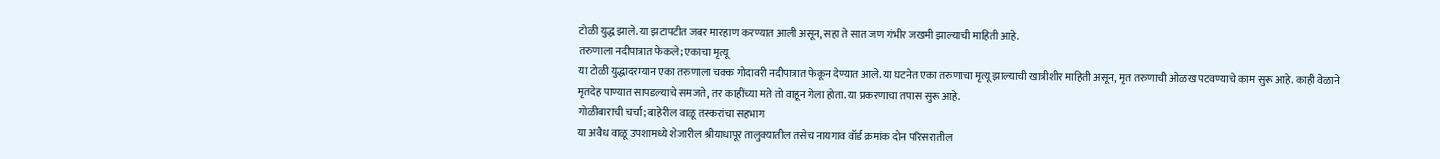टोळी युद्ध झाले. या झटापटीत जबर मारहाण करण्यात आली असून, सहा ते सात जण गंभीर जखमी झाल्याची माहिती आहे.
तरुणाला नदीपात्रात फेकले; एकाचा मृत्यू
या टोळी युद्धादरम्यान एका तरुणाला चक्क गोदावरी नदीपात्रात फेकून देण्यात आले. या घटनेत एका तरुणाचा मृत्यू झाल्याची खात्रीशीर माहिती असून, मृत तरुणाची ओळख पटवण्याचे काम सुरू आहे. काही वेळाने मृतदेह पाण्यात सापडल्याचे समजते, तर काहींच्या मते तो वाहून गेला होता. या प्रकरणाचा तपास सुरू आहे.
गोळीबाराची चर्चा; बाहेरील वाळू तस्करांचा सहभाग
या अवैध वाळू उपशामध्ये शेजारील श्रीयाधापूर तालुक्यातील तसेच नायगाव वॉर्ड क्रमांक दोन परिसरातील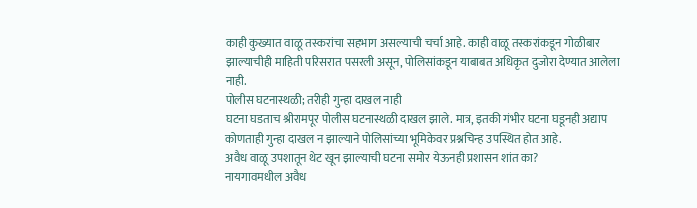काही कुख्यात वाळू तस्करांचा सहभाग असल्याची चर्चा आहे. काही वाळू तस्करांकडून गोळीबार झाल्याचीही माहिती परिसरात पसरली असून, पोलिसांकडून याबाबत अधिकृत दुजोरा देण्यात आलेला नाही.
पोलीस घटनास्थळी; तरीही गुन्हा दाखल नाही
घटना घडताच श्रीरामपूर पोलीस घटनास्थळी दाखल झाले. मात्र, इतकी गंभीर घटना घडूनही अद्याप कोणताही गुन्हा दाखल न झाल्याने पोलिसांच्या भूमिकेवर प्रश्नचिन्ह उपस्थित होत आहे.
अवैध वाळू उपशातून थेट खून झाल्याची घटना समोर येऊनही प्रशासन शांत का?
नायगावमधील अवैध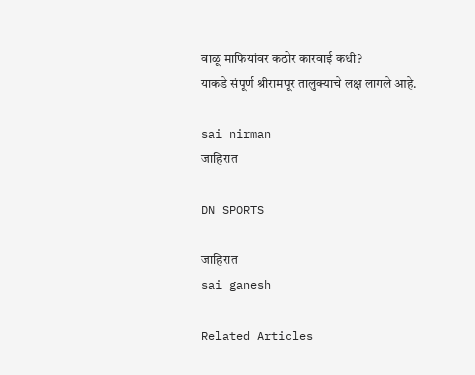वाळू माफियांवर कठोर कारवाई कधी?
याकडे संपूर्ण श्रीरामपूर तालुक्याचे लक्ष लागले आहे.

sai nirman
जाहिरात

DN SPORTS

जाहिरात
sai ganesh

Related Articles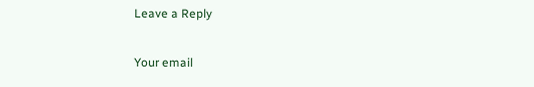Leave a Reply

Your email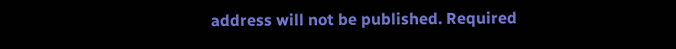address will not be published. Required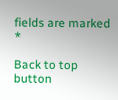fields are marked *

Back to top button